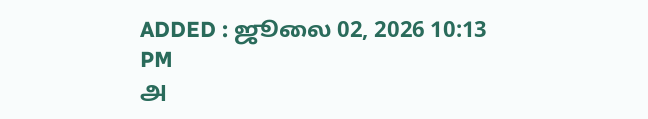ADDED : ஜூலை 02, 2026 10:13 PM
அ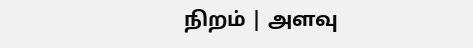நிறம் | அளவு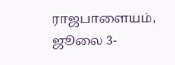ராஜபாளையம், ஜூலை 3-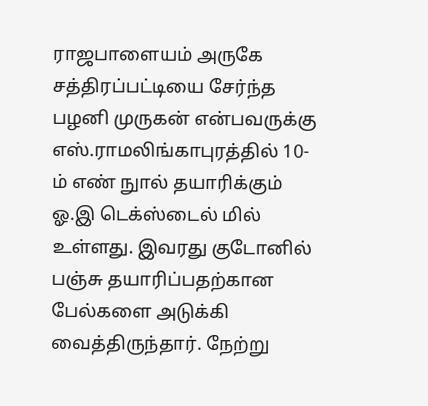ராஜபாளையம் அருகே சத்திரப்பட்டியை சேர்ந்த பழனி முருகன் என்பவருக்கு
எஸ்.ராமலிங்காபுரத்தில் 10-ம் எண் நுால் தயாரிக்கும் ஓ.இ டெக்ஸ்டைல் மில் உள்ளது. இவரது குடோனில் பஞ்சு தயாரிப்பதற்கான பேல்களை அடுக்கி வைத்திருந்தார். நேற்று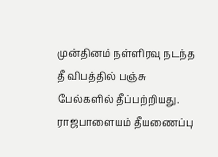முன்தினம் நள்ளிரவு நடந்த தீ விபத்தில் பஞ்சு பேல்களில் தீப்பற்றியது. ராஜபாளையம் தீயணைப்பு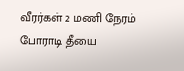வீரர்கள் 2 மணி நேரம் போராடி தீயை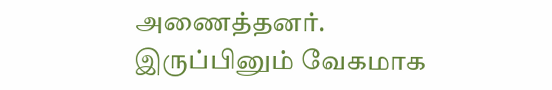அணைத்தனர். இருப்பினும் வேகமாக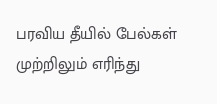பரவிய தீயில் பேல்கள் முற்றிலும் எரிந்து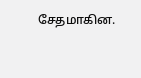சேதமாகின.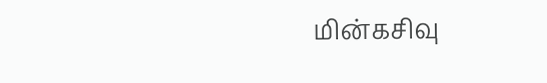மின்கசிவு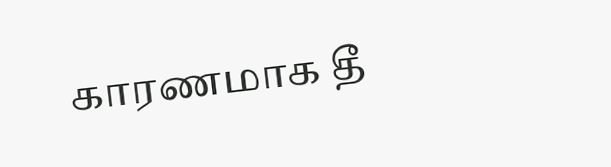காரணமாக தீ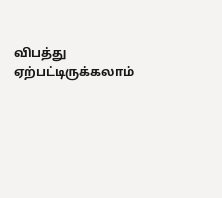விபத்து ஏற்பட்டிருக்கலாம்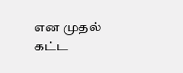என முதல் கட்ட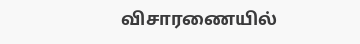விசாரணையில்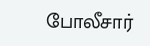போலீசார்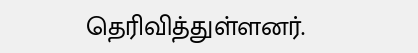தெரிவித்துள்ளனர்.